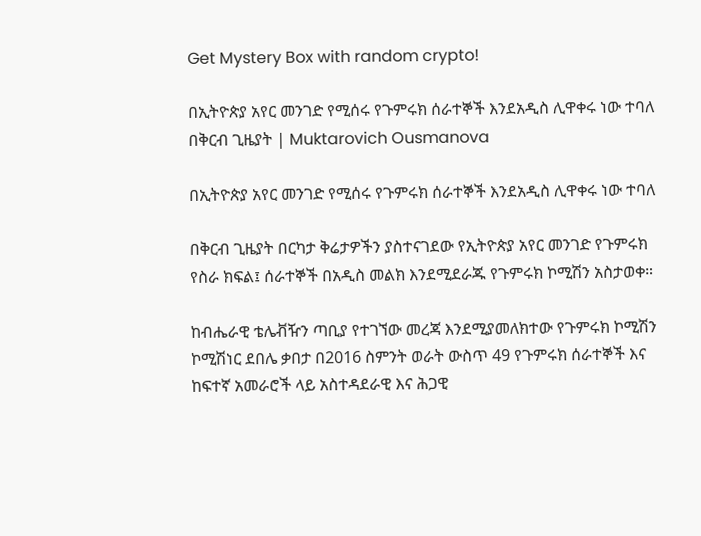Get Mystery Box with random crypto!

በኢትዮጵያ አየር መንገድ የሚሰሩ የጉምሩክ ሰራተኞች እንደአዲስ ሊዋቀሩ ነው ተባለ በቅርብ ጊዜያት | Muktarovich Ousmanova

በኢትዮጵያ አየር መንገድ የሚሰሩ የጉምሩክ ሰራተኞች እንደአዲስ ሊዋቀሩ ነው ተባለ

በቅርብ ጊዜያት በርካታ ቅሬታዎችን ያስተናገደው የኢትዮጵያ አየር መንገድ የጉምሩክ የስራ ክፍል፤ ሰራተኞች በአዲስ መልክ እንደሚደራጁ የጉምሩክ ኮሚሽን አስታወቀ።

ከብሔራዊ ቴሌቭዥን ጣቢያ የተገኘው መረጃ እንደሚያመለክተው የጉምሩክ ኮሚሽን ኮሚሽነር ደበሌ ቃበታ በ2016 ስምንት ወራት ውስጥ 49 የጉምሩክ ሰራተኞች እና ከፍተኛ አመራሮች ላይ አስተዳደራዊ እና ሕጋዊ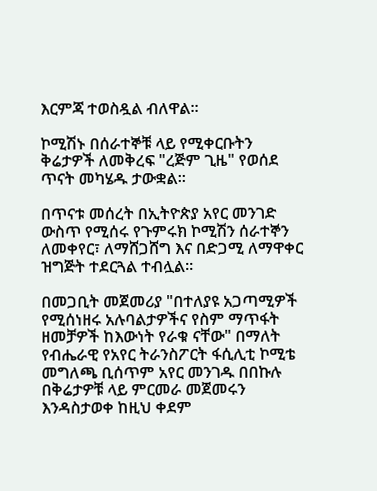እርምጃ ተወስዷል ብለዋል።

ኮሚሽኑ በሰራተኞቹ ላይ የሚቀርቡትን ቅሬታዎች ለመቅረፍ "ረጅም ጊዜ" የወሰደ ጥናት መካሄዱ ታውቋል።

በጥናቱ መሰረት በኢትዮጵያ አየር መንገድ ውስጥ የሚሰሩ የጉምሩክ ኮሚሽን ሰራተኞን ለመቀየር፣ ለማሸጋሸግ እና በድጋሚ ለማዋቀር ዝግጅት ተደርጓል ተብሏል።

በመጋቢት መጀመሪያ "በተለያዩ አጋጣሚዎች የሚሰነዘሩ አሉባልታዎችና የስም ማጥፋት ዘመቻዎች ከእውነት የራቁ ናቸው" በማለት የብሔራዊ የአየር ትራንስፖርት ፋሲሊቲ ኮሚቴ መግለጫ ቢሰጥም አየር መንገዱ በበኩሉ በቅሬታዎቹ ላይ ምርመራ መጀመሩን እንዳስታወቀ ከዚህ ቀደም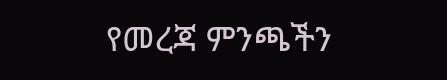የመረጃ ምንጫችን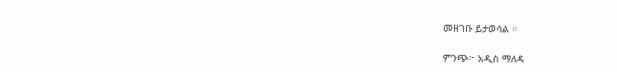መዘገቡ ይታወሳል ።

ምንጭ፦ አዲስ ማለዳ